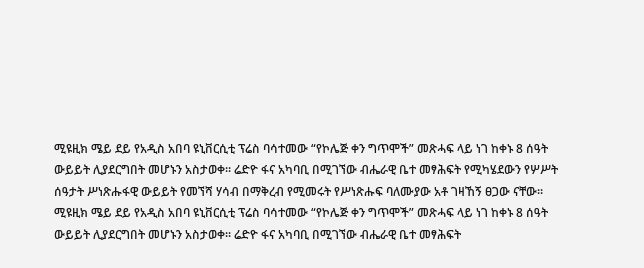ሚዩዚክ ሜይ ደይ የአዲስ አበባ ዩኒቨርሲቲ ፕሬስ ባሳተመው “የኮሌጅ ቀን ግጥሞች” መጽሓፍ ላይ ነገ ከቀኑ 8 ሰዓት ውይይት ሊያደርግበት መሆኑን አስታወቀ፡፡ ሬድዮ ፋና አካባቢ በሚገኘው ብሔራዊ ቤተ መፃሕፍት የሚካሄደውን የሦሥት ሰዓታት ሥነጽሑፋዊ ውይይት የመኘሻ ሃሳብ በማቅረብ የሚመሩት የሥነጽሑፍ ባለሙያው አቶ ገዛኸኝ ፀጋው ናቸው፡፡
ሚዩዚክ ሜይ ደይ የአዲስ አበባ ዩኒቨርሲቲ ፕሬስ ባሳተመው “የኮሌጅ ቀን ግጥሞች” መጽሓፍ ላይ ነገ ከቀኑ 8 ሰዓት ውይይት ሊያደርግበት መሆኑን አስታወቀ፡፡ ሬድዮ ፋና አካባቢ በሚገኘው ብሔራዊ ቤተ መፃሕፍት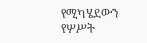የሚካሄደውን የሦሥት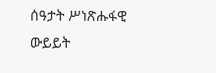ሰዓታት ሥነጽሑፋዊ ውይይት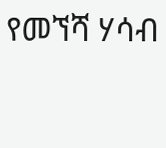የመኘሻ ሃሳብ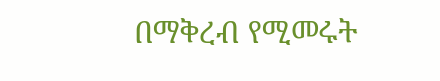በማቅረብ የሚመሩት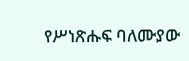የሥነጽሑፍ ባለሙያው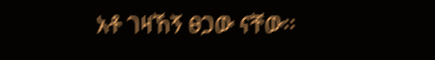አቶ ገዛኸኝ ፀጋው ናቸው፡፡